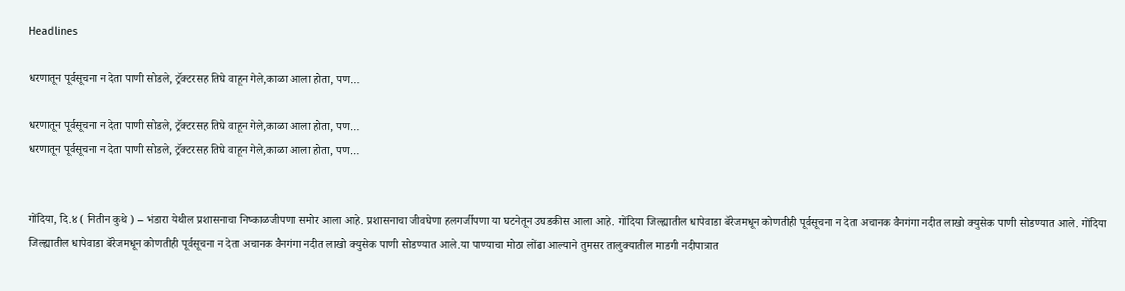Headlines

धरणातून पूर्वसूचना न देता पाणी सोडले, ट्रॅक्टरसह तिघे वाहून गेले,काळा आला होता, पण…

धरणातून पूर्वसूचना न देता पाणी सोडले, ट्रॅक्टरसह तिघे वाहून गेले,काळा आला होता, पण…
धरणातून पूर्वसूचना न देता पाणी सोडले, ट्रॅक्टरसह तिघे वाहून गेले,काळा आला होता, पण…


गोंदिया, दि.४ ( नितीन कुथे ) – भंडारा येथील प्रशासनाचा निष्काळजीपणा समोर आला आहे. प्रशासनाचा जीवघेणा हलगर्जीपणा या घटनेतून उघडकीस आला आहे. गोंदिया जिल्ह्यातील धापेवाडा बॅरेजमधून कोणतीही पूर्वसूचना न देता अचानक वैनगंगा नदीत लाखो क्युसेक पाणी सोडण्यात आले. गोंदिया जिल्ह्यातील धापेवाडा बॅरेजमधून कोणतीही पूर्वसूचना न देता अचानक वैनगंगा नदीत लाखो क्युसेक पाणी सोडण्यात आले.या पाण्याचा मोठा लोंढा आल्याने तुमसर तालुक्यातील माडगी नदीपात्रात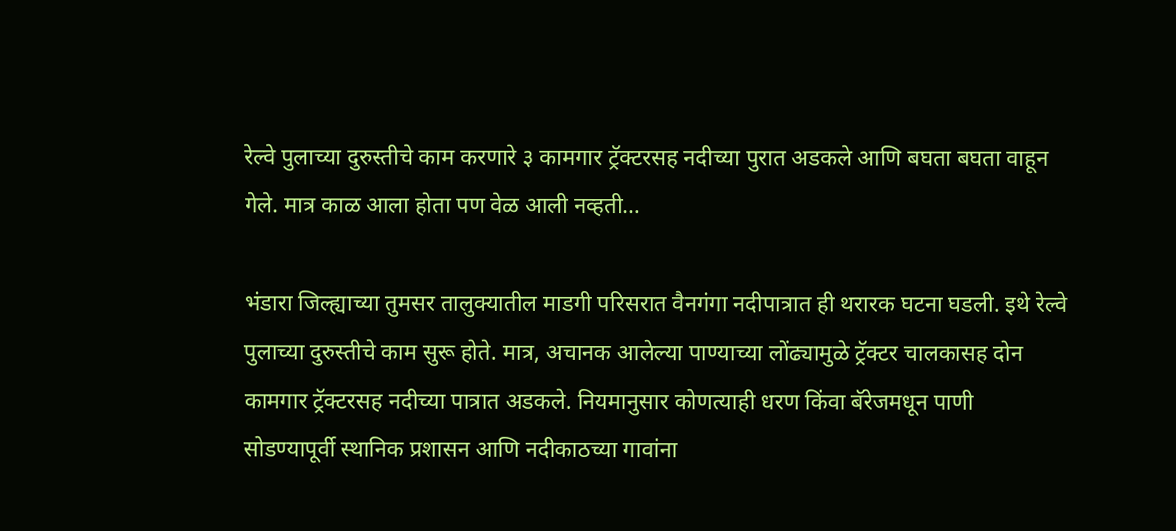रेल्वे पुलाच्या दुरुस्तीचे काम करणारे ३ कामगार ट्रॅक्टरसह नदीच्या पुरात अडकले आणि बघता बघता वाहून गेले. मात्र काळ आला होता पण वेळ आली नव्हती…

भंडारा जिल्ह्याच्या तुमसर तालुक्यातील माडगी परिसरात वैनगंगा नदीपात्रात ही थरारक घटना घडली. इथे रेल्वे पुलाच्या दुरुस्तीचे काम सुरू होते. मात्र, अचानक आलेल्या पाण्याच्या लोंढ्यामुळे ट्रॅक्टर चालकासह दोन कामगार ट्रॅक्टरसह नदीच्या पात्रात अडकले. नियमानुसार कोणत्याही धरण किंवा बॅरेजमधून पाणी सोडण्यापूर्वी स्थानिक प्रशासन आणि नदीकाठच्या गावांना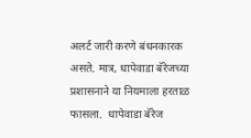अलर्ट जारी करणे बंधनकारक असते. मात्र, धापेवाडा बॅरेजच्या प्रशासनाने या नियमाला हरताळ फासला.  धापेवाडा बॅरेज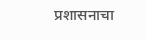प्रशासनाचा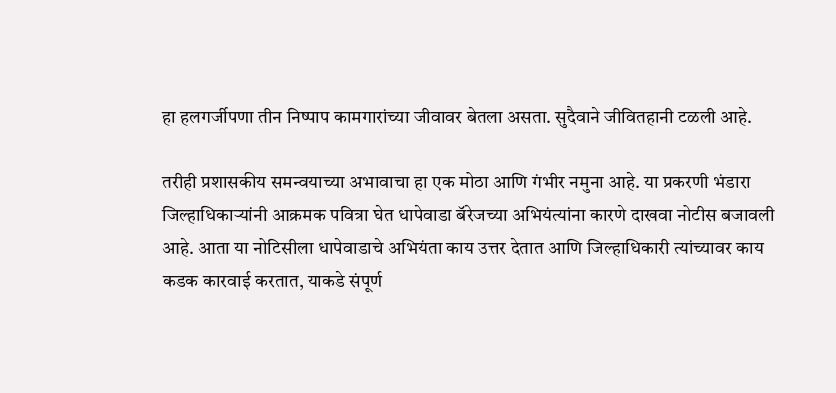हा हलगर्जीपणा तीन निष्पाप कामगारांच्या जीवावर बेतला असता. सुदैवाने जीवितहानी टळली आहे.

तरीही प्रशासकीय समन्वयाच्या अभावाचा हा एक मोठा आणि गंभीर नमुना आहे. या प्रकरणी भंडारा जिल्हाधिकाऱ्यांनी आक्रमक पवित्रा घेत धापेवाडा बॅरेजच्या अभियंत्यांना कारणे दाखवा नोटीस बजावली आहे. आता या नोटिसीला धापेवाडाचे अभियंता काय उत्तर देतात आणि जिल्हाधिकारी त्यांच्यावर काय कडक कारवाई करतात, याकडे संपूर्ण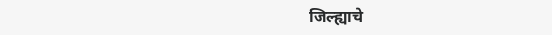जिल्ह्याचे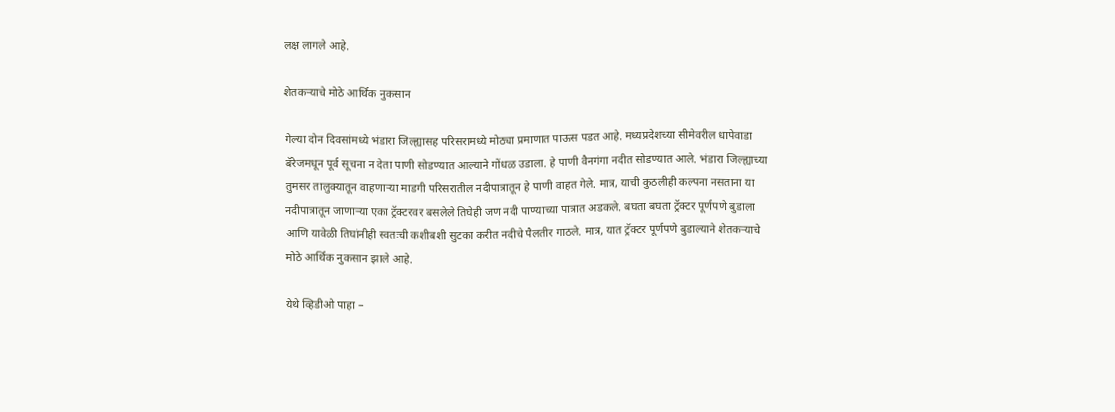लक्ष लागले आहे.

शेतकऱ्याचे मोठे आर्थिक नुकसान

गेल्या दोन दिवसांमध्ये भंडारा जिल्ह्यासह परिसरामध्ये मोठ्या प्रमाणात पाऊस पडत आहे. मध्यप्रदेशच्या सीमेवरील धापेवाडा बॅरेजमधून पूर्व सूचना न देता पाणी सोडण्यात आल्याने गोंधळ उडाला. हे पाणी वैनगंगा नदीत सोडण्यात आले. भंडारा जिल्ह्याच्या तुमसर तालुक्यातून वाहणाऱ्या माडगी परिसरातील नदीपात्रातून हे पाणी वाहत गेले. मात्र, याची कुठलीही कल्पना नसताना या नदीपात्रातून जाणाऱ्या एका ट्रॅक्टरवर बसलेले तिघेही जण नदी पाण्याच्या पात्रात अडकले. बघता बघता ट्रॅक्टर पूर्णपणे बुडाला आणि यावेळी तिघांनीही स्वतःची कशीबशी सुटका करीत नदीचे पैलतीर गाठले. मात्र, यात ट्रॅक्टर पूर्णपणे बुडाल्याने शेतकऱ्याचे मोठे आर्थिक नुकसान झाले आहे.

येथे व्हिडीओ पाहा –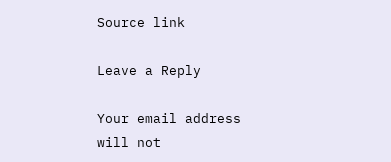Source link

Leave a Reply

Your email address will not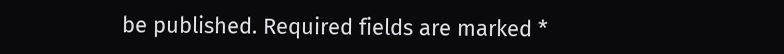be published. Required fields are marked *